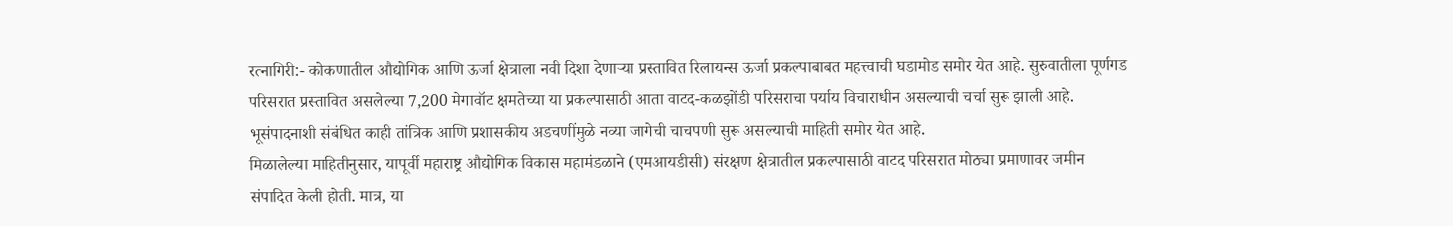रत्नागिरी:- कोकणातील औद्योगिक आणि ऊर्जा क्षेत्राला नवी दिशा देणाऱ्या प्रस्तावित रिलायन्स ऊर्जा प्रकल्पाबाबत महत्त्वाची घडामोड समोर येत आहे. सुरुवातीला पूर्णगड परिसरात प्रस्तावित असलेल्या 7,200 मेगावॉट क्षमतेच्या या प्रकल्पासाठी आता वाटद-कळझोंडी परिसराचा पर्याय विचाराधीन असल्याची चर्चा सुरू झाली आहे. भूसंपादनाशी संबंधित काही तांत्रिक आणि प्रशासकीय अडचणींमुळे नव्या जागेची चाचपणी सुरू असल्याची माहिती समोर येत आहे.
मिळालेल्या माहितीनुसार, यापूर्वी महाराष्ट्र औद्योगिक विकास महामंडळाने (एमआयडीसी) संरक्षण क्षेत्रातील प्रकल्पासाठी वाटद परिसरात मोठ्या प्रमाणावर जमीन संपादित केली होती. मात्र, या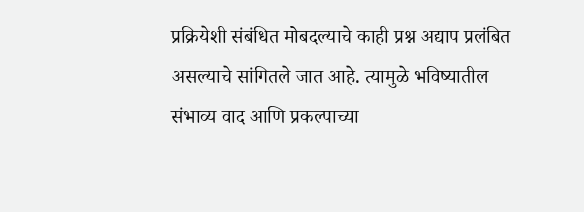प्रक्रियेशी संबंधित मोबदल्याचे काही प्रश्न अद्याप प्रलंबित असल्याचे सांगितले जात आहे. त्यामुळे भविष्यातील संभाव्य वाद आणि प्रकल्पाच्या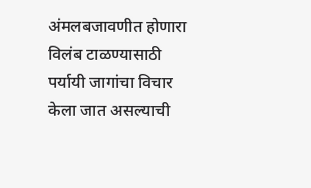अंमलबजावणीत होणारा विलंब टाळण्यासाठी पर्यायी जागांचा विचार केला जात असल्याची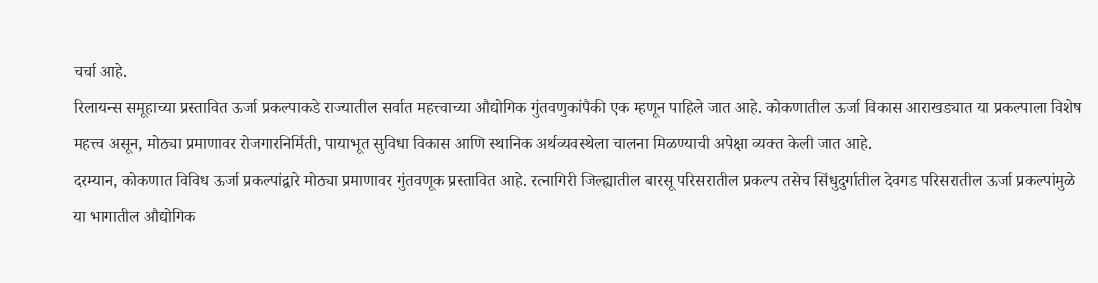चर्चा आहे.
रिलायन्स समूहाच्या प्रस्तावित ऊर्जा प्रकल्पाकडे राज्यातील सर्वात महत्त्वाच्या औद्योगिक गुंतवणुकांपैकी एक म्हणून पाहिले जात आहे. कोकणातील ऊर्जा विकास आराखड्यात या प्रकल्पाला विशेष महत्त्व असून, मोठ्या प्रमाणावर रोजगारनिर्मिती, पायाभूत सुविधा विकास आणि स्थानिक अर्थव्यवस्थेला चालना मिळण्याची अपेक्षा व्यक्त केली जात आहे.
दरम्यान, कोकणात विविध ऊर्जा प्रकल्पांद्वारे मोठ्या प्रमाणावर गुंतवणूक प्रस्तावित आहे. रत्नागिरी जिल्ह्यातील बारसू परिसरातील प्रकल्प तसेच सिंधुदुर्गातील देवगड परिसरातील ऊर्जा प्रकल्पांमुळे या भागातील औद्योगिक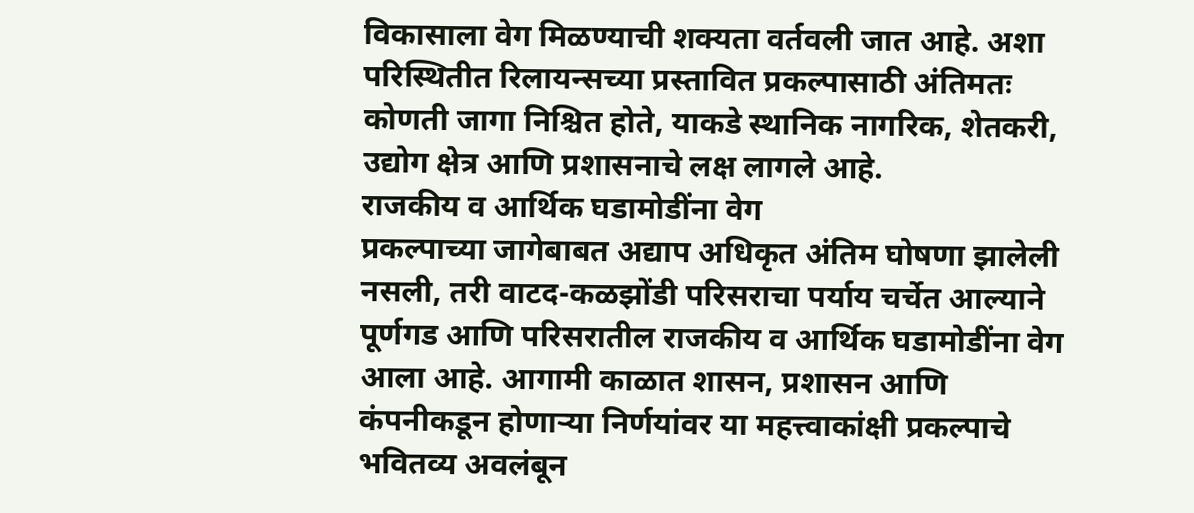विकासाला वेग मिळण्याची शक्यता वर्तवली जात आहे. अशा परिस्थितीत रिलायन्सच्या प्रस्तावित प्रकल्पासाठी अंतिमतः कोणती जागा निश्चित होते, याकडे स्थानिक नागरिक, शेतकरी, उद्योग क्षेत्र आणि प्रशासनाचे लक्ष लागले आहे.
राजकीय व आर्थिक घडामोडींना वेग
प्रकल्पाच्या जागेबाबत अद्याप अधिकृत अंतिम घोषणा झालेली नसली, तरी वाटद-कळझोंडी परिसराचा पर्याय चर्चेत आल्याने पूर्णगड आणि परिसरातील राजकीय व आर्थिक घडामोडींना वेग आला आहे. आगामी काळात शासन, प्रशासन आणि कंपनीकडून होणाऱ्या निर्णयांवर या महत्त्वाकांक्षी प्रकल्पाचे भवितव्य अवलंबून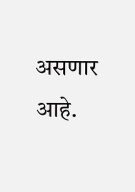असणार आहे.